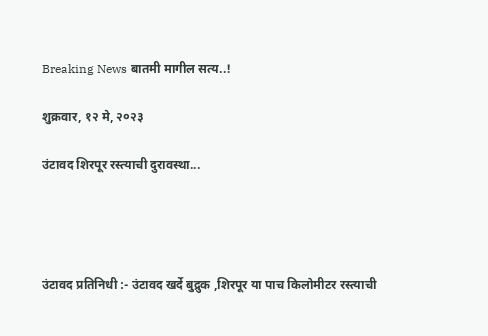Breaking News बातमी मागील सत्य..!

शुक्रवार, १२ मे, २०२३

उंटावद शिरपूर रस्त्याची दुरावस्था...




उंटावद प्रतिनिधी :- उंटावद खर्दे बुद्रुक ,शिरपूर या पाच किलोमीटर रस्त्याची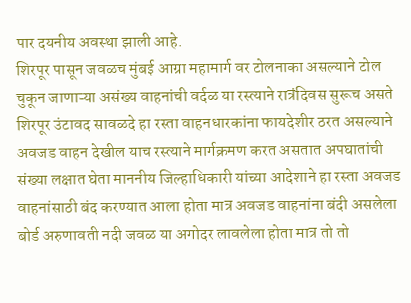पार दयनीय अवस्था झाली आहे.
शिरपूर पासून जवळच मुंबई आग्रा महामार्ग वर टोलनाका असल्याने टोल चुकून जाणाऱ्या असंख्य वाहनांची वर्दळ या रस्त्याने रात्रंदिवस सुरूच असते शिरपूर उंटावद सावळदे हा रस्ता वाहनधारकांना फायदेशीर ठरत असल्याने अवजड वाहन देखील याच रस्त्याने मार्गक्रमण करत असतात अपघातांची संख्या लक्षात घेता माननीय जिल्हाधिकारी यांच्या आदेशाने हा रस्ता अवजड वाहनांसाठी बंद करण्यात आला होता मात्र अवजड वाहनांना बंदी असलेला बोर्ड अरुणावती नदी जवळ या अगोदर लावलेला होता मात्र तो तो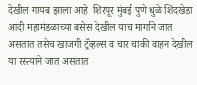देखील गायब झाला आहे  शिरपूर मुंबई पुणे धुळे शिंदखेडा आदी महामंडळाच्या बसेस देखील याच मार्गाने जात असतात तसेच खाजगी ट्रॅव्हल्स व चार चाकी वाहन देखील या रस्त्याने जात असतात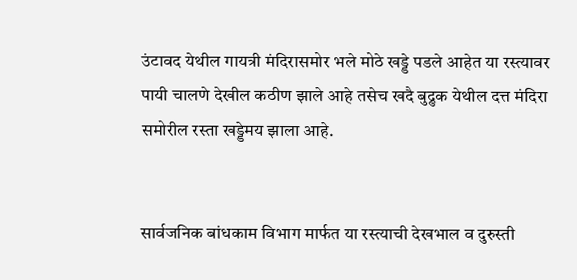उंटावद येथील गायत्री मंदिरासमोर भले मोठे खड्डे पडले आहेत या रस्त्यावर पायी चालणे देखील कठीण झाले आहे तसेच खदै बुद्रुक येथील दत्त मंदिरा समोरील रस्ता खड्डेमय झाला आहे.


सार्वजनिक बांधकाम विभाग मार्फत या रस्त्याची देखभाल व दुरुस्ती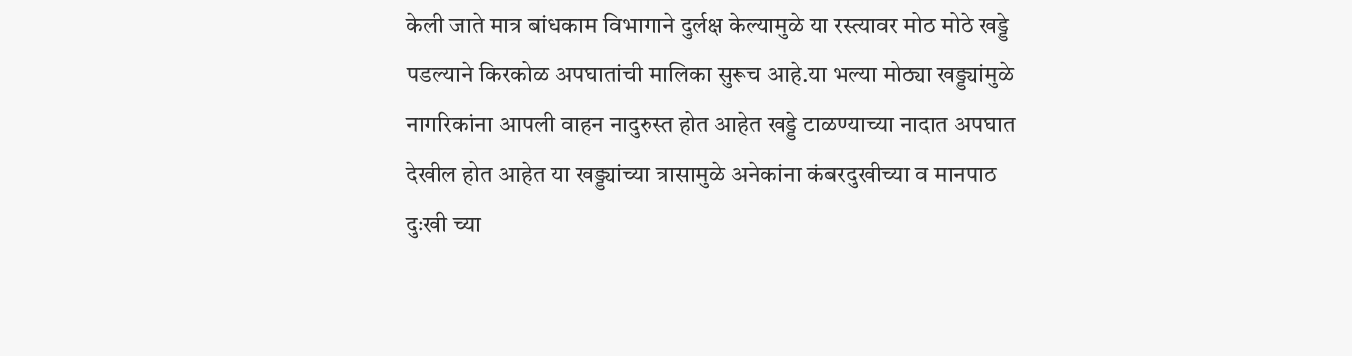केली जाते मात्र बांधकाम विभागाने दुर्लक्ष केल्यामुळे या रस्त्यावर मोठ मोठे खड्डे पडल्याने किरकोळ अपघातांची मालिका सुरूच आहे.या भल्या मोठ्या खड्ड्यांमुळे नागरिकांना आपली वाहन नादुरुस्त होत आहेत खड्डे टाळण्याच्या नादात अपघात देखील होत आहेत या खड्ड्यांच्या त्रासामुळे अनेकांना कंबरदुखीच्या व मानपाठ दुःखी च्या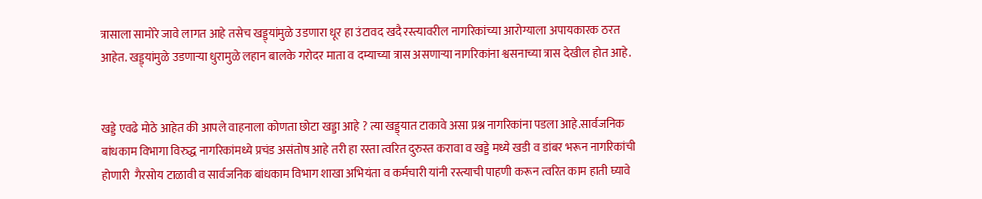त्रासाला सामोरे जावे लागत आहे तसेच खड्ड्यांमुळे उडणारा धूर हा उंटावद खदै रस्त्यावरील नागरिकांच्या आरोग्याला अपायकारक ठरत आहेत. खड्ड्यांमुळे उडणाऱ्या धुरामुळे लहान बालके गरोदर माता व दम्याच्या त्रास असणाऱ्या नागरिकांना श्वसनाच्या त्रास देखील होत आहे.


खड्डे एवढे मोठे आहेत की आपले वाहनाला कोणता छोटा खड्डा आहे ? त्या खड्ड्यात टाकावे असा प्रश्न नागरिकांना पडला आहे.सार्वजनिक बांधकाम विभागा विरुद्ध नागरिकांमध्ये प्रचंड असंतोष आहे तरी हा रस्ता त्वरित दुरुस्त करावा व खड्डे मध्ये खडी व डांबर भरून नागरिकांची होणारी  गैरसोय टाळावी व सार्वजनिक बांधकाम विभाग शाखा अभियंता व कर्मचारी यांनी रस्त्याची पाहणी करून त्वरित काम हाती घ्यावे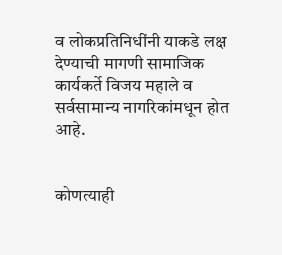व लोकप्रतिनिधींनी याकडे लक्ष देण्याची मागणी सामाजिक कार्यकर्ते विजय महाले व सर्वसामान्य नागरिकांमधून होत आहे.


कोणत्याही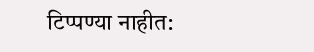टिप्पण्‍या नाहीत: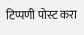टिप्पणी पोस्ट करा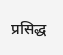प्रसिद्ध